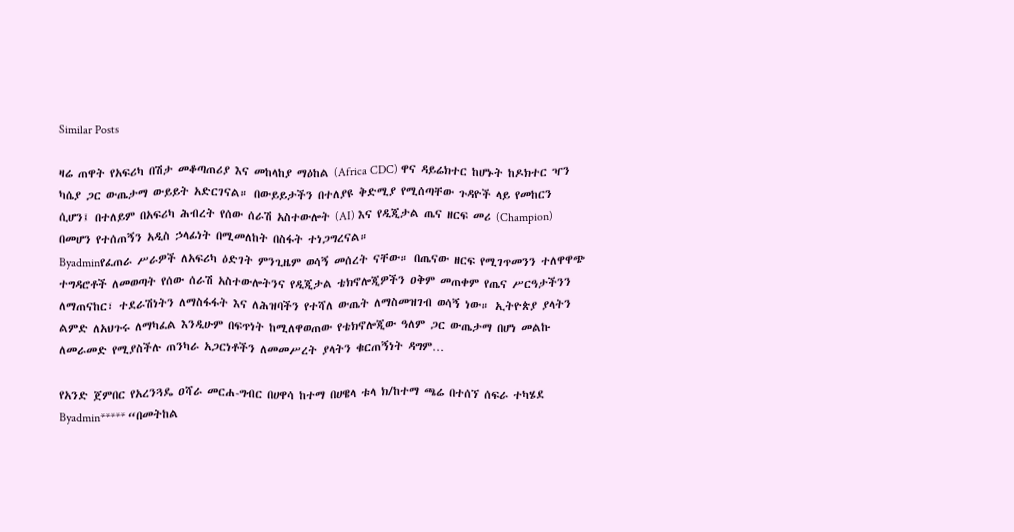Similar Posts

ዛሬ ጠዋት የአፍሪካ በሽታ መቆጣጠሪያ እና መከላከያ ማዕከል (Africa CDC) ዋና ዳይሬክተር ከሆኑት ከዶክተር ዣን ካሴያ ጋር ውጤታማ ውይይት አድርገናል። በውይይታችን በተለያዩ ቅድሚያ የሚሰጣቸው ጉዳዮች ላይ የመከርን ሲሆን፤ በተለይም በአፍሪካ ሕብረት የሰው ሰራሽ አስተውሎት (AI) እና የዲጂታል ጤና ዘርፍ መሪ (Champion) በመሆን የተሰጠኝን አዲስ ኃላፊነት በሚመለከት በስፋት ተነጋግረናል።
Byadminየፈጠራ ሥራዎች ለአፍሪካ ዕድገት ምንጊዜም ወሳኝ መሰረት ናቸው። በጤናው ዘርፍ የሚገጥመንን ተለዋዋጭ ተግዳሮቶች ለመወጣት የሰው ሰራሽ አስተውሎትንና የዲጂታል ቴክኖሎጂዎችን ዐቅም መጠቀም የጤና ሥርዓታችንን ለማጠናከር፣ ተደራሽነትን ለማስፋፋት እና ለሕዝባችን የተሻለ ውጤት ለማስመዝገብ ወሳኝ ነው። ኢትዮጵያ ያላትን ልምድ ለአህጉሩ ለማካፈል እንዲሁም በፍጥነት ከሚለዋወጠው የቴክኖሎጂው ዓለም ጋር ውጤታማ በሆነ መልኩ ለመራመድ የሚያስችሉ ጠንካራ አጋርነቶችን ለመመሥረት ያላትን ቁርጠኝነት ዳግም…

የአንድ ጀምበር የአረንጓዴ ዐሻራ መርሐ-ግብር በሀዋሳ ከተማ በሀዌላ ቱላ ክ/ከተማ ጫሬ በተሰኘ ሰፍራ ተካሄደ
Byadmin***** “በመትከል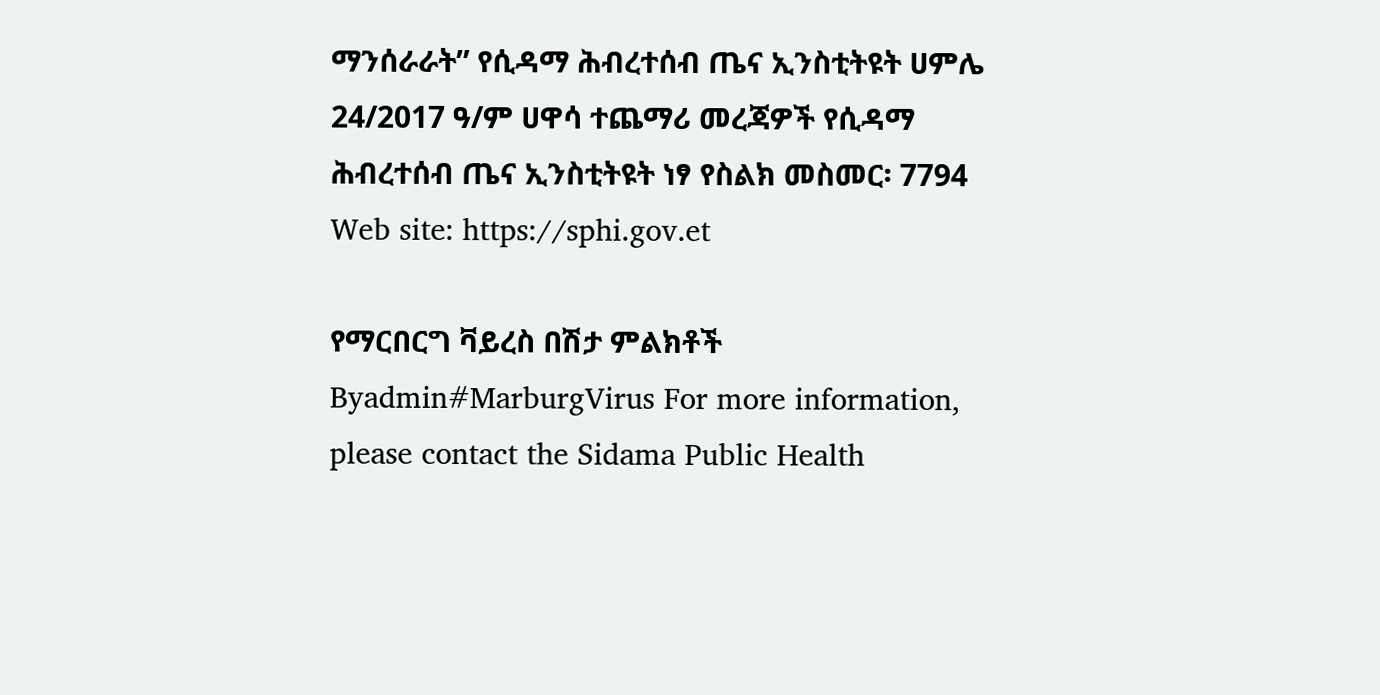ማንሰራራት” የሲዳማ ሕብረተሰብ ጤና ኢንስቲትዩት ሀምሌ 24/2017 ዓ/ም ሀዋሳ ተጨማሪ መረጃዎች የሲዳማ ሕብረተሰብ ጤና ኢንስቲትዩት ነፃ የስልክ መስመር፡ 7794 Web site: https://sphi.gov.et

የማርበርግ ቫይረስ በሽታ ምልክቶች
Byadmin#MarburgVirus For more information, please contact the Sidama Public Health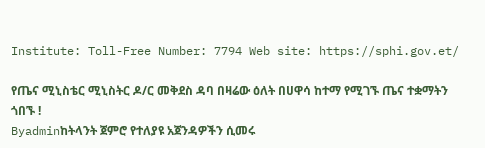Institute: Toll-Free Number: 7794 Web site: https://sphi.gov.et/

የጤና ሚኒስቴር ሚኒስትር ዶ/ር መቅደስ ዳባ በዛሬው ዕለት በሀዋሳ ከተማ የሚገኙ ጤና ተቋማትን ጎበኙ !
Byadminከትላንት ጀምሮ የተለያዩ አጀንዳዎችን ሲመሩ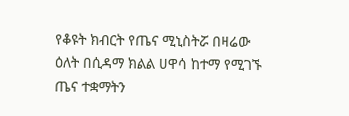የቆዩት ክብርት የጤና ሚኒስትሯ በዛሬው ዕለት በሲዳማ ክልል ሀዋሳ ከተማ የሚገኙ ጤና ተቋማትን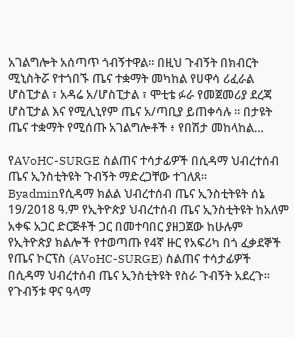አገልግሎት አሰጣጥ ጎብኝተዋል። በዚህ ጉብኝት በክብርት ሚኒስትሯ የተጎበኙ ጤና ተቋማት መካከል የሀዋሳ ሪፈራል ሆስፒታል ፣ አዳሬ አ/ሆስፒታል ፣ ሞቲቴ ፉራ የመጀመሪያ ደረጃ ሆስፒታል እና የሚሊኒየም ጤና አ/ጣቢያ ይጠቀሳሉ ። በታዩት ጤና ተቋማት የሚሰጡ አገልግሎቶች ፥ የበሽታ መከላከል…

የAVoHC-SURGE ስልጠና ተሳታፊዎች በሲዳማ ህብረተሰብ ጤና ኢንስቲትዩት ጉብኝት ማድረጋቸው ተገለጸ።
Byadminየሲዳማ ክልል ህብረተሰብ ጤና ኢንስቲትዩት ሰኔ 19/2018 ዓ.ም የኢትዮጵያ ህብረተሰብ ጤና ኢንስቲትዩት ከአለም አቀፍ አጋር ድርጅቶች ጋር በመተባበር ያዘጋጀው ከሁሉም የኢትዮጵያ ክልሎች የተወጣጡ የ4ኛ ዙር የአፍሪካ በጎ ፈቃደኞች የጤና ኮርፕስ (AVoHC-SURGE) ስልጠና ተሳታፊዎች በሲዳማ ህብረተሰብ ጤና ኢንስቲትዩት የስራ ጉብኝት አደረጉ። የጉብኝቱ ዋና ዓላማ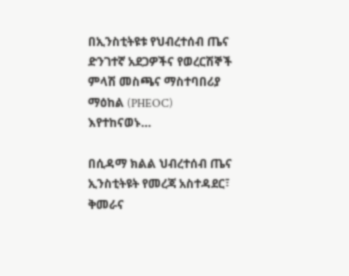በኢንስቲትዩቱ የህብረተሰብ ጤና ድንገተኛ አደጋዎችና የወረርሽኞች ምላሽ መስጫና ማስተባበሪያ ማዕከል (PHEOC) እየተከናወኑ…

በሲዳማ ክልል ህብረተሰብ ጤና ኢንስቲትዩት የመረጃ አስተዳደር፣ ቅመራና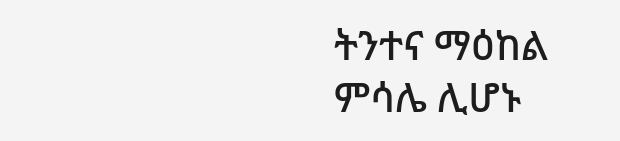ትንተና ማዕከል ምሳሌ ሊሆኑ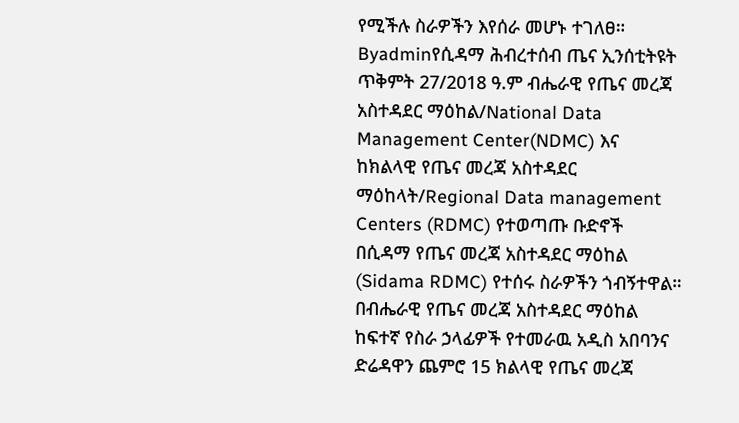የሚችሉ ስራዎችን እየሰራ መሆኑ ተገለፀ።
Byadminየሲዳማ ሕብረተሰብ ጤና ኢንሰቲትዩት ጥቅምት 27/2018 ዓ.ም ብሔራዊ የጤና መረጃ አስተዳደር ማዕከል/National Data Management Center(NDMC) እና ከክልላዊ የጤና መረጃ አስተዳደር ማዕከላት/Regional Data management Centers (RDMC) የተወጣጡ ቡድኖች በሲዳማ የጤና መረጃ አስተዳደር ማዕከል (Sidama RDMC) የተሰሩ ስራዎችን ጎብኝተዋል። በብሔራዊ የጤና መረጃ አስተዳደር ማዕከል ከፍተኛ የስራ ኃላፊዎች የተመራዉ አዲስ አበባንና ድሬዳዋን ጨምሮ 15 ክልላዊ የጤና መረጃ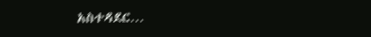አስተዳደር…